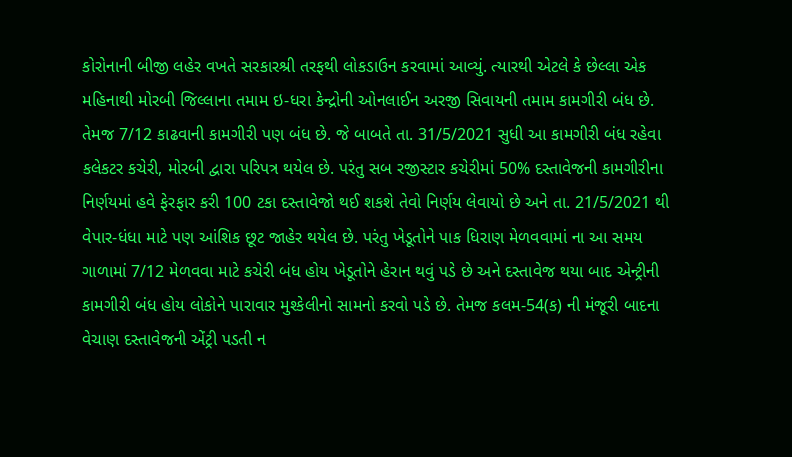કોરોનાની બીજી લહેર વખતે સરકારશ્રી તરફથી લોકડાઉન કરવામાં આવ્યું. ત્યારથી એટલે કે છેલ્લા એક મહિનાથી મોરબી જિલ્લાના તમામ ઇ-ધરા કેન્દ્રોની ઓનલાઈન અરજી સિવાયની તમામ કામગીરી બંધ છે. તેમજ 7/12 કાઢવાની કામગીરી પણ બંધ છે. જે બાબતે તા. 31/5/2021 સુધી આ કામગીરી બંધ રહેવા કલેકટર કચેરી, મોરબી દ્વારા પરિપત્ર થયેલ છે. પરંતુ સબ રજીસ્ટાર કચેરીમાં 50% દસ્તાવેજની કામગીરીના નિર્ણયમાં હવે ફેરફાર કરી 100 ટકા દસ્તાવેજો થઈ શકશે તેવો નિર્ણય લેવાયો છે અને તા. 21/5/2021 થી વેપાર-ધંધા માટે પણ આંશિક છૂટ જાહેર થયેલ છે. પરંતુ ખેડૂતોને પાક ધિરાણ મેળવવામાં ના આ સમય ગાળામાં 7/12 મેળવવા માટે કચેરી બંધ હોય ખેડૂતોને હેરાન થવું પડે છે અને દસ્તાવેજ થયા બાદ એન્ટ્રીની કામગીરી બંધ હોય લોકોને પારાવાર મુશ્કેલીનો સામનો કરવો પડે છે. તેમજ કલમ-54(ક) ની મંજૂરી બાદના વેચાણ દસ્તાવેજની એંટ્રી પડતી ન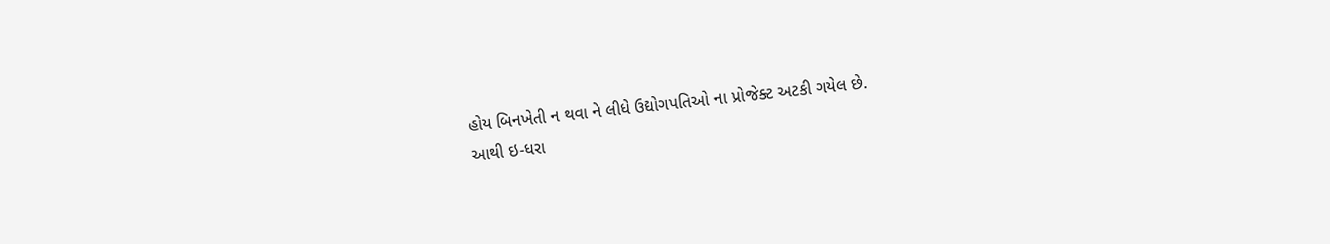હોય બિનખેતી ન થવા ને લીધે ઉદ્યોગપતિઓ ના પ્રોજેક્ટ અટકી ગયેલ છે.
આથી ઇ-ધરા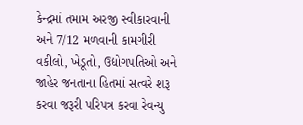કેન્દ્રમાં તમામ અરજી સ્વીકારવાની અને 7/12 મળવાની કામગીરી વકીલો, ખેડૂતો, ઉદ્યોગપતિઓ અને જાહેર જનતાના હિતમાં સત્વરે શરૂ કરવા જરૂરી પરિપત્ર કરવા રેવન્યુ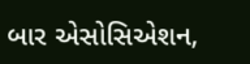બાર એસોસિએશન,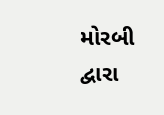મોરબી દ્વારા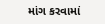માંગ કરવામાં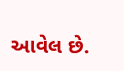આવેલ છે.